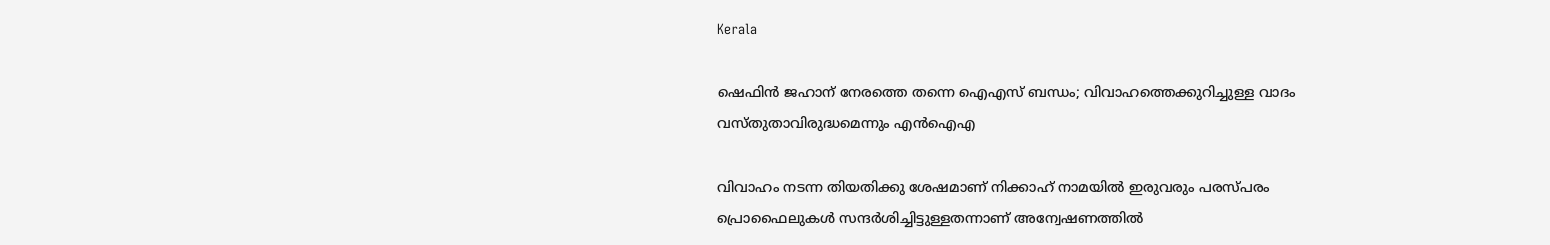Kerala

ഷെഫിന്‍ ജഹാന് നേരത്തെ തന്നെ ഐഎസ് ബന്ധം; വിവാഹത്തെക്കുറിച്ചുള്ള വാദം വസ്തുതാവിരുദ്ധമെന്നും എന്‍ഐഎ

വിവാഹം നടന്ന തിയതിക്കു ശേഷമാണ് നിക്കാഹ് നാമയില്‍ ഇരുവരും പരസ്പരം പ്രൊഫൈലുകള്‍ സന്ദര്‍ശിച്ചിട്ടുള്ളതന്നാണ് അന്വേഷണത്തില്‍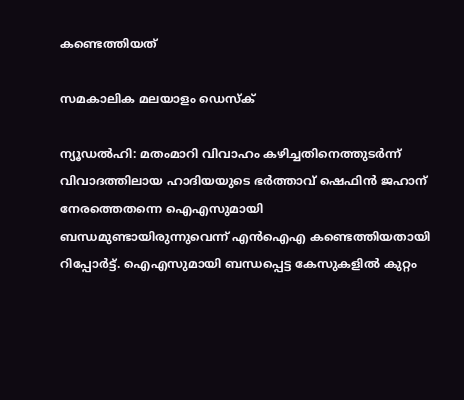കണ്ടെത്തിയത്

സമകാലിക മലയാളം ഡെസ്ക്

ന്യൂഡല്‍ഹി: മതംമാറി വിവാഹം കഴിച്ചതിനെത്തുടര്‍ന്ന് വിവാദത്തിലായ ഹാദിയയുടെ ഭര്‍ത്താവ് ഷെഫിന്‍ ജഹാന് നേരത്തെതന്നെ ഐഎസുമായി ബന്ധമുണ്ടായിരുന്നുവെന്ന് എന്‍ഐഎ കണ്ടെത്തിയതായി റിപ്പോര്‍ട്ട്. ഐഎസുമായി ബന്ധപ്പെട്ട കേസുകളില്‍ കുറ്റം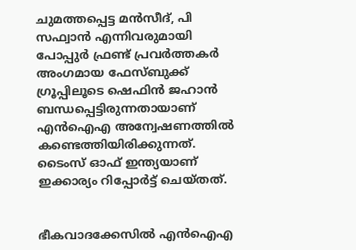ചുമത്തപ്പെട്ട മന്‍സീദ്, പി സഫ്വാന്‍ എന്നിവരുമായി പോപ്പുര്‍ ഫ്രണ്ട് പ്രവര്‍ത്തകര്‍ അംഗമായ ഫേസ്ബുക്ക് ഗ്രൂപ്പിലൂടെ ഷെഫിന്‍ ജഹാന്‍  ബന്ധപ്പെട്ടിരുന്നതായാണ് എന്‍ഐഎ അന്വേഷണത്തില്‍ കണ്ടെത്തിയിരിക്കുന്നത്. ടൈംസ് ഓഫ് ഇന്ത്യയാണ് ഇക്കാര്യം റിപ്പോര്‍ട്ട് ചെയ്തത്.


ഭീകവാദക്കേസില്‍ എന്‍ഐഎ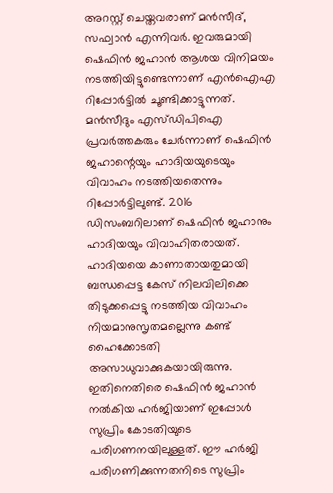അറസ്റ്റ് ചെയ്തവരാണ് മന്‍സീദ്, സഫ്വാന്‍ എന്നിവര്‍. ഇവരുമായി ഷെഫിന്‍ ജഹാന്‍ ആശയ വിനിമയം നടത്തിയിട്ടുണ്ടെന്നാണ് എന്‍ഐഎ റിപ്പോര്‍ട്ടില്‍ ചൂണ്ടിക്കാട്ടുന്നത്. മന്‍സീദും എസ്ഡിപിഐ പ്രവര്‍ത്തകരും ചേര്‍ന്നാണ് ഷെഫിന്‍ ജഹാന്റെയും ഹാദിയയുടെയും വിവാഹം നടത്തിയതെന്നും റിപ്പോര്‍ട്ടിലുണ്ട്. 2016 ഡിസംബറിലാണ് ഷെഫിന്‍ ജഹാനും ഹാദിയയും വിവാഹിതരായത്. ഹാദിയയെ കാണാതായതുമായി ബന്ധപ്പെട്ട കേസ് നിലവിലിക്കെ തിടുക്കപ്പെട്ടു നടത്തിയ വിവാഹം നിയമാനുസൃതമല്ലെന്നു കണ്ട് ഹൈക്കോടതി അസാധുവാക്കുകയായിരുന്നു. ഇതിനെതിരെ ഷെഫിന്‍ ജഹാന്‍ നല്‍കിയ ഹര്‍ജിയാണ് ഇപ്പോള്‍ സുപ്രിം കോടതിയുടെ പരിഗണനയിലുള്ളത്. ഈ ഹര്‍ജി പരിഗണിക്കുന്നതനിടെ സുപ്രിം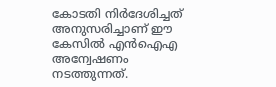കോടതി നിര്‍ദേശിച്ചത് അനുസരിച്ചാണ് ഈ കേസില്‍ എന്‍ഐഎ അന്വേഷണം നടത്തുന്നത്.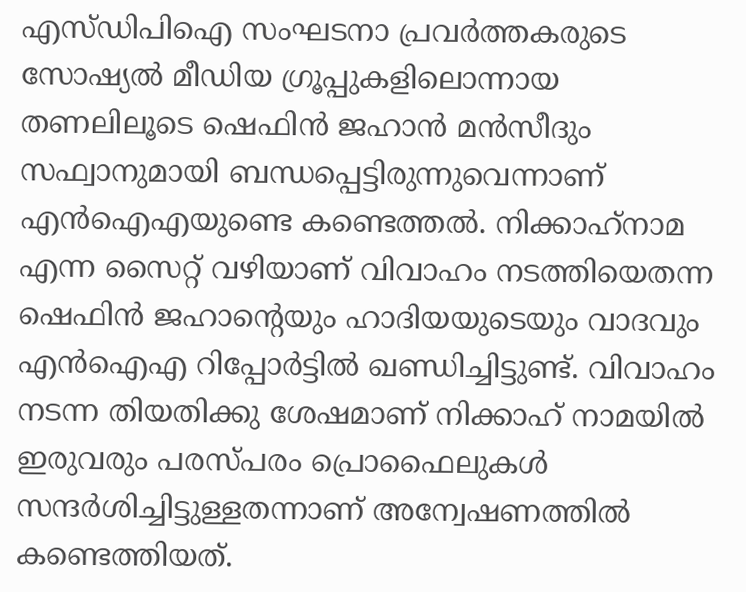എസ്ഡിപിഐ സംഘടനാ പ്രവര്‍ത്തകരുടെ സോഷ്യല്‍ മീഡിയ ഗ്രൂപ്പുകളിലൊന്നായ തണലിലൂടെ ഷെഫിന്‍ ജഹാന്‍ മന്‍സീദും സഫ്വാനുമായി ബന്ധപ്പെട്ടിരുന്നുവെന്നാണ് എന്‍ഐഎയുണ്ടെ കണ്ടെത്തല്‍. നിക്കാഹ്‌നാമ എന്ന സൈറ്റ് വഴിയാണ് വിവാഹം നടത്തിയെതന്ന ഷെഫിന്‍ ജഹാന്റെയും ഹാദിയയുടെയും വാദവും എന്‍ഐഎ റിപ്പോര്‍ട്ടില്‍ ഖണ്ഡിച്ചിട്ടുണ്ട്. വിവാഹം നടന്ന തിയതിക്കു ശേഷമാണ് നിക്കാഹ് നാമയില്‍ ഇരുവരും പരസ്പരം പ്രൊഫൈലുകള്‍ സന്ദര്‍ശിച്ചിട്ടുള്ളതന്നാണ് അന്വേഷണത്തില്‍ കണ്ടെത്തിയത്.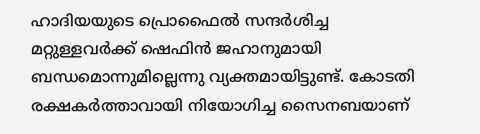ഹാദിയയുടെ പ്രൊഫൈല്‍ സന്ദര്‍ശിച്ച മറ്റുള്ളവര്‍ക്ക് ഷെഫിന്‍ ജഹാനുമായി ബന്ധമൊന്നുമില്ലെന്നു വ്യക്തമായിട്ടുണ്ട്. കോടതി രക്ഷകര്‍ത്താവായി നിയോഗിച്ച സൈനബയാണ്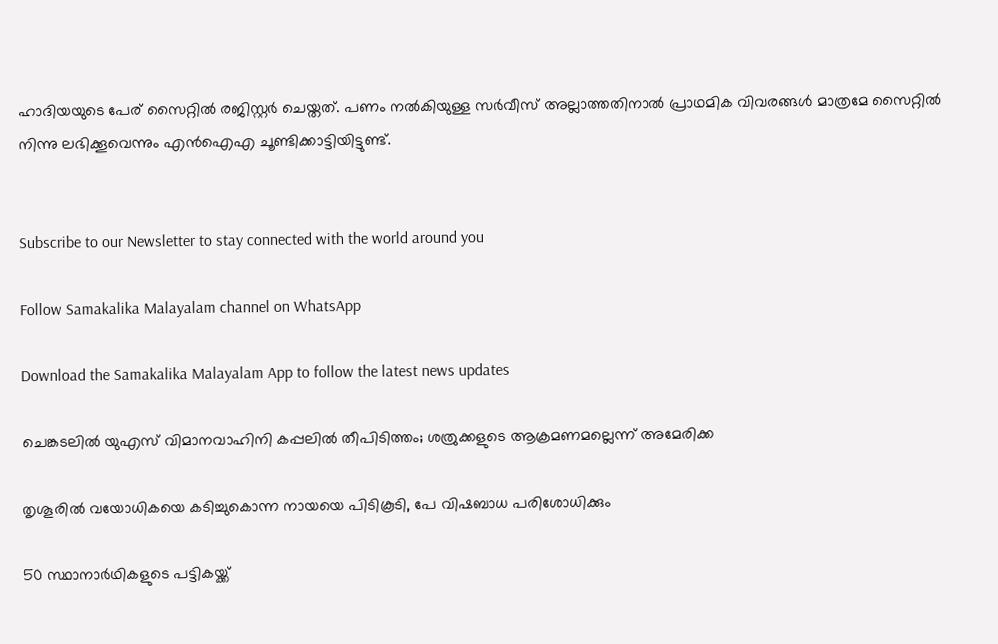ഹാദിയയുടെ പേര് സൈറ്റില്‍ രജിസ്റ്റര്‍ ചെയ്തത്. പണം നല്‍കിയുള്ള സര്‍വീസ് അല്ലാത്തതിനാല്‍ പ്രാഥമിക വിവരങ്ങള്‍ മാത്രമേ സൈറ്റില്‍ നിന്നു ലഭിക്കൂവെന്നും എന്‍ഐഎ ചൂണ്ടിക്കാട്ടിയിട്ടുണ്ട്.


Subscribe to our Newsletter to stay connected with the world around you

Follow Samakalika Malayalam channel on WhatsApp

Download the Samakalika Malayalam App to follow the latest news updates

ചെങ്കടലിൽ യുഎസ് വിമാനവാഹിനി കപ്പലിൽ തീപിടിത്തം; ശത്രുക്കളുടെ ആക്രമണമല്ലെന്ന് അമേരിക്ക

തൃശൂരില്‍ വയോധികയെ കടിച്ചുകൊന്ന നായയെ പിടികൂടി, പേ വിഷബാധ പരിശോധിക്കും

50 സ്ഥാനാര്‍ഥികളുടെ പട്ടികയ്ക്ക്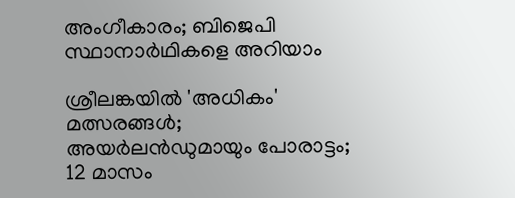അംഗീകാരം; ബിജെപി സ്ഥാനാര്‍ഥികളെ അറിയാം

ശ്രീലങ്കയില്‍ 'അധികം' മത്സരങ്ങള്‍; അയര്‍ലന്‍ഡുമായും പോരാട്ടം; 12 മാസം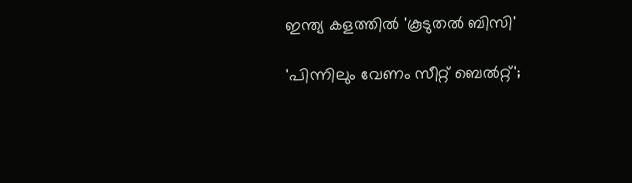ഇന്ത്യ കളത്തില്‍ 'കൂടുതല്‍ ബിസി'

'പിന്നിലും വേണം സീറ്റ് ബെല്‍റ്റ്';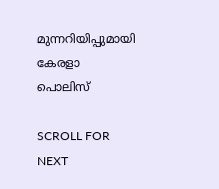മുന്നറിയിപ്പുമായി കേരളാ പൊലിസ്

SCROLL FOR NEXT